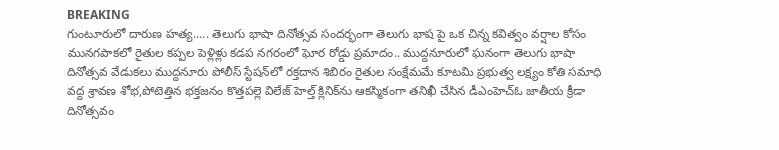BREAKING
గుంటూరులో దారుణ హత్య..... తెలుగు భాషా దినోత్సవ సందర్భంగా తెలుగు భాష పై ఒక చిన్న కవిత్వం వర్షాల కోసం మునగపాకలో రైతుల కప్పల పెళ్లిళ్లు కడప నగరంలో ఘోర రోడ్డు ప్రమాదం.. ముద్దనూరులో ఘనంగా తెలుగు భాషా దినోత్సవ వేడుకలు ముద్దనూరు పోలీస్ స్టేషన్‌లో రక్తదాన శిబిరం రైతుల సంక్షేమమే కూటమి ప్రభుత్వ లక్ష్యం కోతి సమాధి వద్ద శ్రావణ శోభ,పోటెత్తిన భక్తజనం కొత్తపల్లె విలేజ్ హెల్త్ క్లినిక్‌ను ఆకస్మికంగా తనిఖీ చేసిన డీఎంహెచ్‌ఓ జాతీయ క్రీడా దినోత్సవం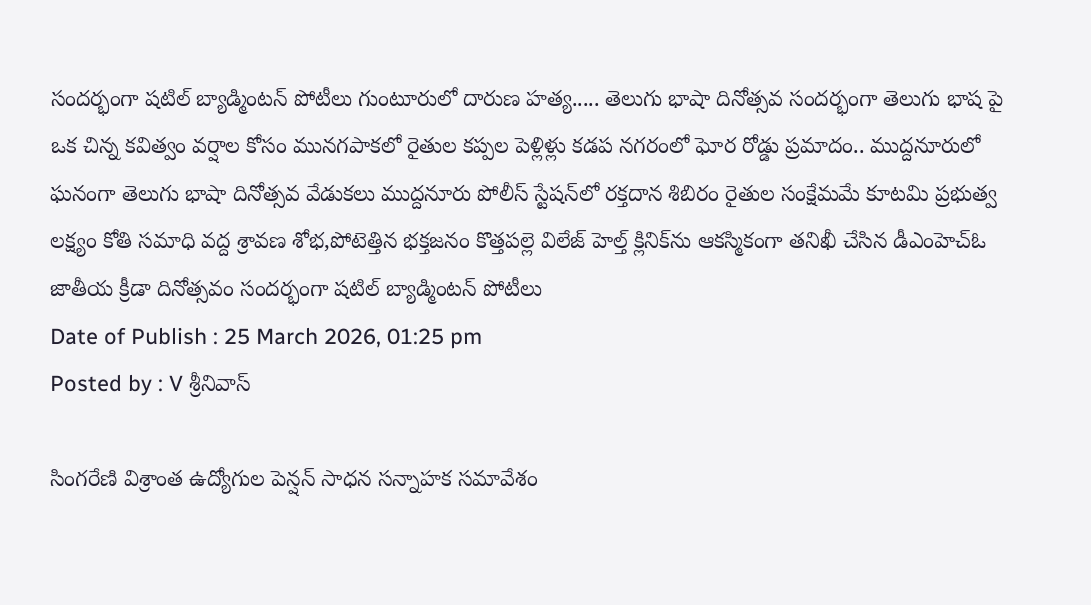సందర్భంగా షటిల్ బ్యాడ్మింటన్ పోటీలు గుంటూరులో దారుణ హత్య..... తెలుగు భాషా దినోత్సవ సందర్భంగా తెలుగు భాష పై ఒక చిన్న కవిత్వం వర్షాల కోసం మునగపాకలో రైతుల కప్పల పెళ్లిళ్లు కడప నగరంలో ఘోర రోడ్డు ప్రమాదం.. ముద్దనూరులో ఘనంగా తెలుగు భాషా దినోత్సవ వేడుకలు ముద్దనూరు పోలీస్ స్టేషన్‌లో రక్తదాన శిబిరం రైతుల సంక్షేమమే కూటమి ప్రభుత్వ లక్ష్యం కోతి సమాధి వద్ద శ్రావణ శోభ,పోటెత్తిన భక్తజనం కొత్తపల్లె విలేజ్ హెల్త్ క్లినిక్‌ను ఆకస్మికంగా తనిఖీ చేసిన డీఎంహెచ్‌ఓ జాతీయ క్రీడా దినోత్సవం సందర్భంగా షటిల్ బ్యాడ్మింటన్ పోటీలు
Date of Publish : 25 March 2026, 01:25 pm
Posted by : V శ్రీనివాస్

సింగరేణి విశ్రాంత ఉద్యోగుల పెన్షన్ సాధన సన్నాహక సమావేశం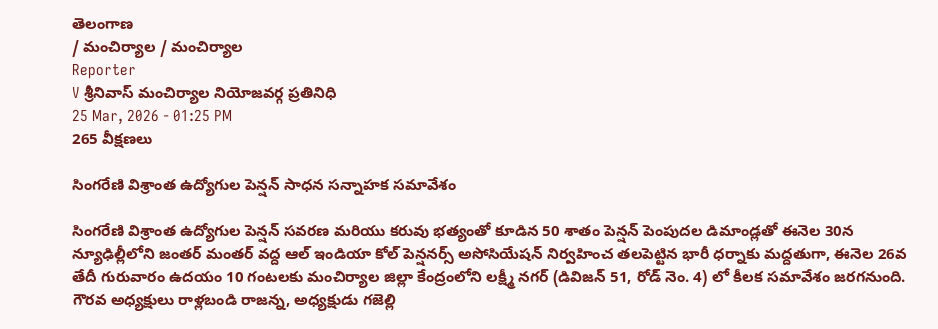తెలంగాణ
/ మంచిర్యాల / మంచిర్యాల
Reporter
V శ్రీనివాస్ మంచిర్యాల నియోజవర్గ ప్రతినిధి
25 Mar, 2026 - 01:25 PM
265 వీక్షణలు

సింగరేణి విశ్రాంత ఉద్యోగుల పెన్షన్ సాధన సన్నాహక సమావేశం

సింగరేణి విశ్రాంత ఉద్యోగుల పెన్షన్ సవరణ మరియు కరువు భత్యంతో కూడిన 50 శాతం పెన్షన్ పెంపుదల డిమాండ్లతో ఈనెల 30న న్యూఢిల్లీలోని జంతర్ మంతర్ వద్ద ఆల్ ఇండియా కోల్ పెన్షనర్స్ అసోసియేషన్ నిర్వహించ తలపెట్టిన భారీ ధర్నాకు మద్దతుగా, ఈనెల 26వ తేదీ గురువారం ఉదయం 10 గంటలకు మంచిర్యాల జిల్లా కేంద్రంలోని లక్ష్మీ నగర్ (డివిజన్ 51, రోడ్ నెం. 4) లో కీలక సమావేశం జరగనుంది. గౌరవ అధ్యక్షులు రాళ్లబండి రాజన్న, అధ్యక్షుడు గజెల్లి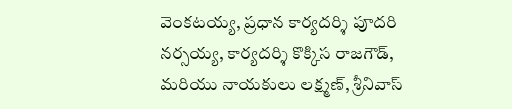వెంకటయ్య, ప్రధాన కార్యదర్శి పూదరి నర్సయ్య, కార్యదర్శి కొక్కిస రాజగౌడ్, మరియు నాయకులు లక్ష్మణ్, శ్రీనివాస్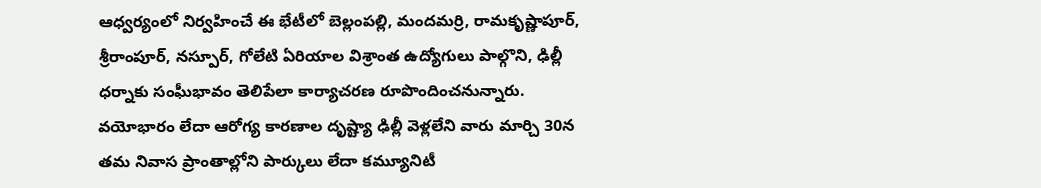ఆధ్వర్యంలో నిర్వహించే ఈ భేటీలో బెల్లంపల్లి, మందమర్రి, రామకృష్ణాపూర్, శ్రీరాంపూర్, నస్పూర్, గోలేటి ఏరియాల విశ్రాంత ఉద్యోగులు పాల్గొని, ఢిల్లీ ధర్నాకు సంఘీభావం తెలిపేలా కార్యాచరణ రూపొందించనున్నారు. వయోభారం లేదా ఆరోగ్య కారణాల దృష్ట్యా ఢిల్లీ వెళ్లలేని వారు మార్చి 30న తమ నివాస ప్రాంతాల్లోని పార్కులు లేదా కమ్యూనిటీ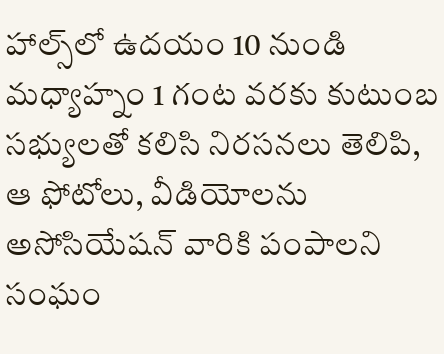హాల్స్‌లో ఉదయం 10 నుండి మధ్యాహ్నం 1 గంట వరకు కుటుంబ సభ్యులతో కలిసి నిరసనలు తెలిపి, ఆ ఫోటోలు, వీడియోలను అసోసియేషన్ వారికి పంపాలని సంఘం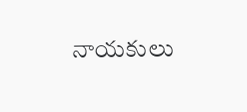నాయకులు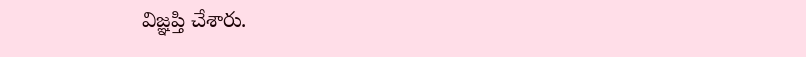విజ్ఞప్తి చేశారు.